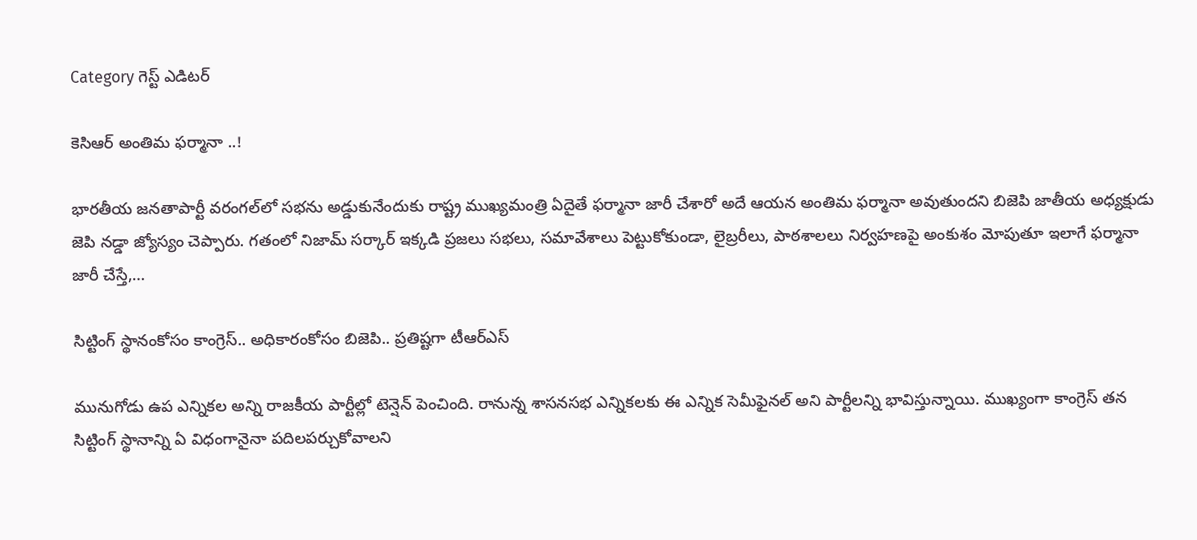Category గెస్ట్ ఎడిటర్

కెసిఆర్‌ అం‌తిమ ఫర్మానా ..!

భారతీయ జనతాపార్టీ వరంగల్‌లో సభను అడ్డుకునేందుకు రాష్ట్ర ముఖ్యమంత్రి ఏదైతే ఫర్మానా జారీ చేశారో అదే ఆయన అంతిమ ఫర్మానా అవుతుందని బిజెపి జాతీయ అధ్యక్షుడు జెపి నడ్డా జ్యోస్యం చెప్పారు. గతంలో నిజామ్‌ ‌సర్కార్‌ ఇక్కడి ప్రజలు సభలు, సమావేశాలు పెట్టుకోకుండా, లైబ్రరీలు, పాఠశాలలు నిర్వహణపై అంకుశం మోపుతూ ఇలాగే ఫర్మానా జారీ చేస్తే,…

సిట్టింగ్‌ ‌స్థానంకోసం కాంగ్రెస్‌.. అధికారంకోసం బిజెపి.. ప్రతిష్టగా టీఆర్‌ఎస్‌

మునుగోడు ఉప ఎన్నికల అన్ని రాజకీయ పార్టీల్లో టెన్షెన్‌ ‌పెంచింది. రానున్న శాసనసభ ఎన్నికలకు ఈ ఎన్నిక సెమీఫైనల్‌ అని పార్టీలన్ని భావిస్తున్నాయి. ముఖ్యంగా కాంగ్రెస్‌ ‌తన సిట్టింగ్‌ ‌స్థానాన్ని ఏ విధంగానైనా పదిలపర్చుకోవాలని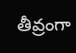తీవ్రంగా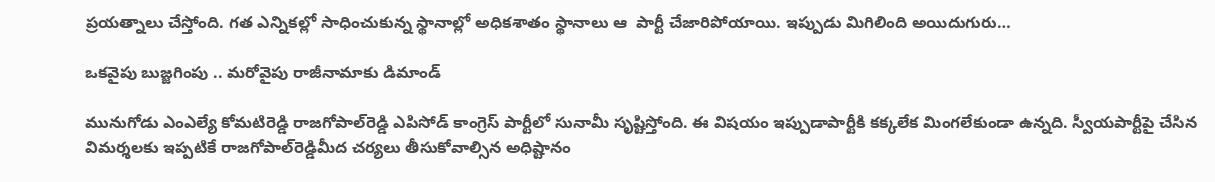ప్రయత్నాలు చేస్తోంది. గత ఎన్నికల్లో సాధించుకున్న స్థానాల్లో అధికశాతం స్థానాలు ఆ  పార్టీ చేజారిపోయాయి. ఇప్పుడు మిగిలింది అయిదుగురు…

ఒకవైపు బుజ్జగింపు .. మరోవైపు రాజీనామాకు డిమాండ్‌

మునుగోడు ఎంఎల్యే కోమటిరెడ్డి రాజగోపాల్‌రెడ్డి ఎపిసోడ్‌ ‌కాంగ్రెస్‌ ‌పార్టీలో సునామీ సృష్టిస్తోంది. ఈ విషయం ఇప్పుడాపార్టీకి కక్కలేక మింగలేకుండా ఉన్నది. స్వీయపార్టీపై చేసిన విమర్శలకు ఇప్పటికే రాజగోపాల్‌రెడ్డిమీద చర్యలు తీసుకోవాల్సిన అధిష్టానం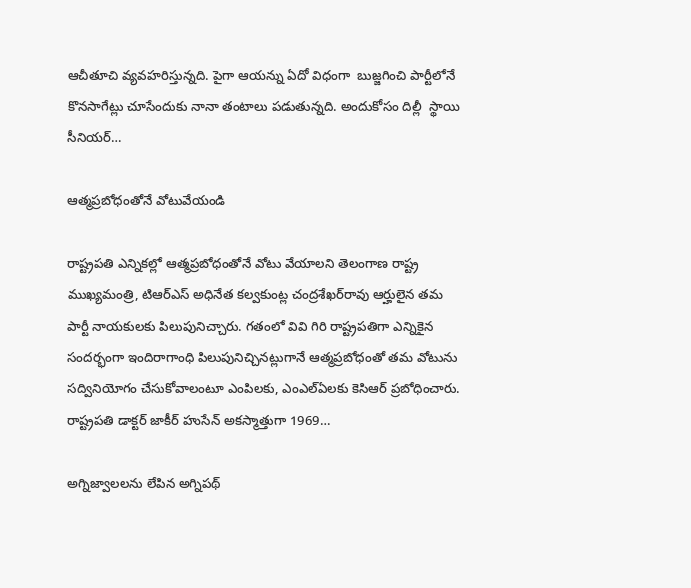ఆచీతూచి వ్యవహరిస్తున్నది. పైగా ఆయన్ను ఏదో విధంగా  బుజ్జగించి పార్టీలోనే కొనసాగేట్లు చూసేందుకు నానా తంటాలు పడుతున్నది. అందుకోసం దిల్లీ  స్థాయి సీనియర్‌…

ఆత్మప్రబోధంతోనే వోటువేయండి

రాష్ట్రపతి ఎన్నికల్లో ఆత్మప్రబోధంతోనే వోటు వేయాలని తెలంగాణ రాష్ట్ర ముఖ్యమంత్రి, టిఆర్‌ఎస్‌ అధినేత కల్వకుంట్ల చంద్రశేఖర్‌రావు ఆర్హులైన తమ పార్టీ నాయకులకు పిలుపునిచ్చారు. గతంలో వివి గిరి రాష్ట్రపతిగా ఎన్నికైన సందర్భంగా ఇందిరాగాంధి పిలుపునిచ్చినట్లుగానే ఆత్మప్రబోధంతో తమ వోటును సద్వినియోగం చేసుకోవాలంటూ ఎంపిలకు, ఎంఎల్‌ఏలకు కెసిఆర్‌ ‌ప్రబోధించారు. రాష్ట్రపతి డాక్టర్‌ ‌జాకీర్‌ ‌హుసేన్‌ అకస్మాత్తుగా 1969…

అగ్నిజ్వాలలను లేపిన అగ్నిపథ్‌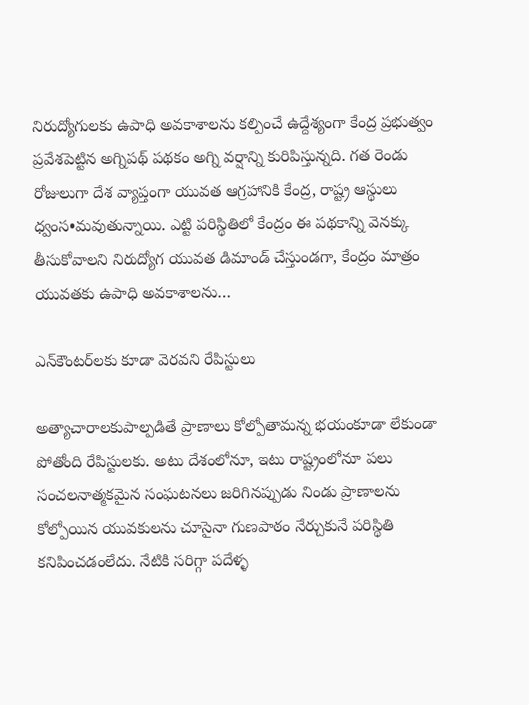నిరుద్యోగులకు ఉపాధి అవకాశాలను కల్పించే ఉద్దేశ్యంగా కేంద్ర ప్రభుత్వం ప్రవేశపెట్టిన అగ్నిపథ్‌ ‌పథకం అగ్ని వర్షాన్ని కురిపిస్తున్నది. గత రెండు రోజులుగా దేశ వ్యాప్తంగా యువత ఆగ్రహానికి కేంద్ర, రాష్ట్ర ఆస్థులు ధ్వంస•మవుతున్నాయి. ఎట్టి పరిస్థితిలో కేంద్రం ఈ పథకాన్ని వెనక్కు తీసుకోవాలని నిరుద్యోగ యువత డిమాండ్‌ ‌చేస్తుండగా, కేంద్రం మాత్రం యువతకు ఉపాధి అవకాశాలను…

ఎన్‌కౌంటర్‌లకు కూడా వెరవని రేపిస్టులు

అత్యాచారాలకుపాల్పడితే ప్రాణాలు కోల్పోతామన్న భయంకూడా లేకుండా పోతోంది రేపిస్టులకు. అటు దేశంలోనూ, ఇటు రాష్ట్రంలోనూ పలు సంచలనాత్మకమైన సంఘటనలు జరిగినప్పుడు నిండు ప్రాణాలను కోల్పోయిన యువకులను చూసైనా గుణపాఠం నేర్చుకునే పరిస్థితి  కనిపించడంలేదు. నేటికి సరిగ్గా పదేళ్ళ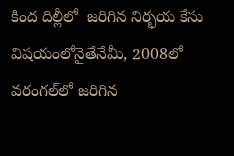కింద దిల్లీలో  జరిగిన నిర్భయ కేసు విషయంలోనైతేనేమీ, 2008లో వరంగల్‌లో జరిగిన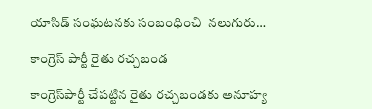యాసిడ్‌ ‌సంఘటనకు సంబంధించి  నలుగురు…

కాంగ్రెస్‌ ‌పార్టీ రైతు రచ్చబండ

కాంగ్రెస్‌పార్టీ చేపట్టిన రైతు రచ్చబండకు అనూహ్య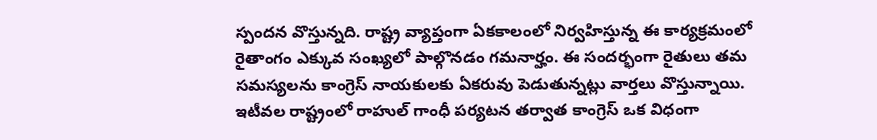స్పందన వొస్తున్నది. రాష్ట్ర వ్యాప్తంగా ఏకకాలంలో నిర్వహిస్తున్న ఈ కార్యక్రమంలో రైతాంగం ఎక్కువ సంఖ్యలో పాల్గొనడం గమనార్హం. ఈ సందర్భంగా రైతులు తమ సమస్యలను కాంగ్రెస్‌ ‌నాయకులకు ఏకరువు పెడుతున్నట్లు వార్తలు వొస్తున్నాయి. ఇటీవల రాష్ట్రంలో రాహుల్‌ ‌గాంధీ పర్యటన తర్వాత కాంగ్రెస్‌ ఒక విధంగా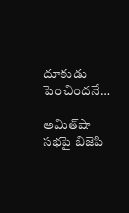దూకుడు పెంచిందనే…

అమిత్‌షా సభపై బిజెపి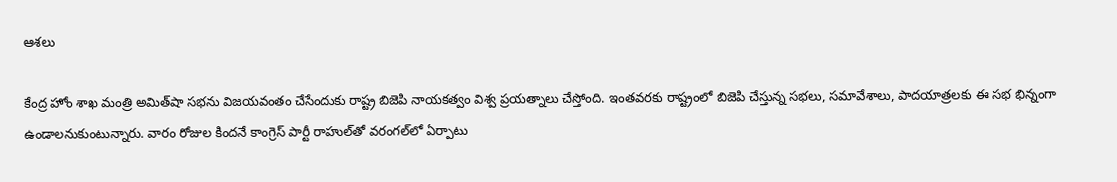ఆశలు

కేంద్ర హోం శాఖ మంత్రి అమిత్‌షా సభను విజయవంతం చేసేందుకు రాష్ట్ర బిజెపి నాయకత్వం విశ్వ ప్రయత్నాలు చేస్తోంది. ఇంతవరకు రాష్ట్రంలో బిజెపి చేస్తున్న సభలు, సమావేశాలు, పాదయాత్రలకు ఈ సభ భిన్నంగా  ఉండాలనుకుంటున్నారు. వారం రోజుల కిందనే కాంగ్రెస్‌ ‌పార్టీ రాహుల్‌తో వరంగల్‌లో ఏర్పాటు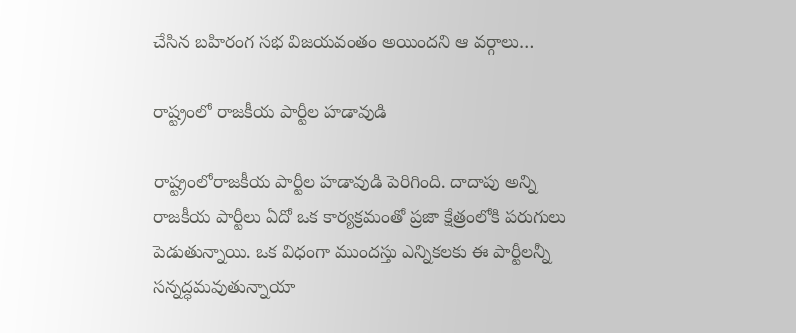చేసిన బహిరంగ సభ విజయవంతం అయిందని ఆ వర్గాలు…

రాష్ట్రంలో రాజకీయ పార్టీల హడావుడి

రాష్ట్రంలోరాజకీయ పార్టీల హడావుడి పెరిగింది. దాదాపు అన్ని రాజకీయ పార్టీలు ఏదో ఒక కార్యక్రమంతో ప్రజా క్షేత్రంలోకి పరుగులు పెడుతున్నాయి. ఒక విధంగా ముందస్తు ఎన్నికలకు ఈ పార్టీలన్నీ సన్నద్ధమవుతున్నాయా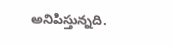అనిపిస్తున్నది.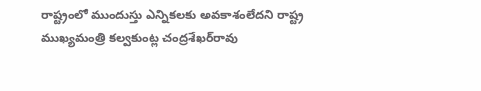రాష్ట్రంలో ముందుస్తు ఎన్నికలకు అవకాశంలేదని రాష్ట్ర ముఖ్యమంత్రి కల్వకుంట్ల చంద్రశేఖర్‌రావు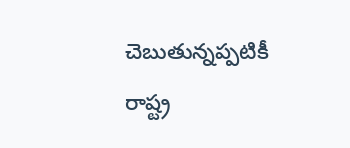చెబుతున్నప్పటికీ రాష్ట్ర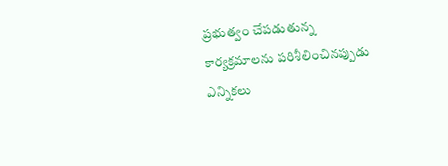ప్రభుత్వం చేపడుతున్న కార్యక్రమాలను పరిశీలించినప్పుడు ఎన్నికలు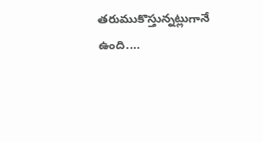తరుముకొస్తున్నట్లుగానే ఉంది.…